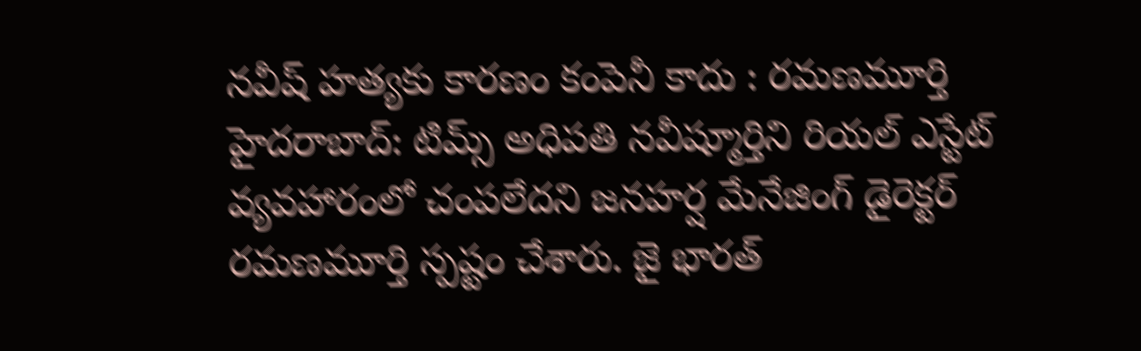నవీష్ హత్యకు కారణం కంపెనీ కాదు : రమణమూర్తి
హైదరాబాద్: టిమ్స్ అధిపతి నవీష్మూర్తిని రియల్ ఎస్టేట్ వ్యవహారంలో చంపలేదని జనహర్ష మేనేజింగ్ డైరెక్టర్ రమణమూర్తి స్పష్టం చేశారు. జై భారత్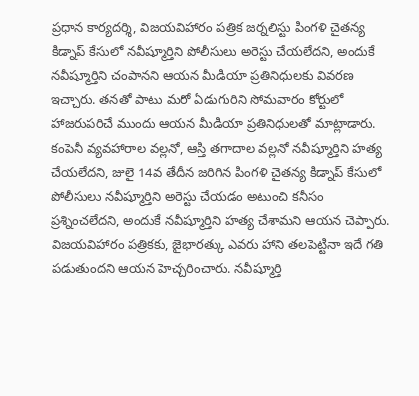ప్రధాన కార్యదర్శి, విజయవిహారం పత్రిక జర్నలిస్టు పింగళి చైతన్య కిడ్నాప్ కేసులో నవీష్మూర్తిని పోలీసులు అరెస్టు చేయలేదని, అందుకే నవీష్మూర్తిని చంపానని ఆయన మీడియా ప్రతినిధులకు వివరణ ఇచ్చారు. తనతో పాటు మరో ఏడుగురిని సోమవారం కోర్టులో హాజరుపరిచే ముందు ఆయన మీడియా ప్రతినిధులతో మాట్లాడారు.
కంపెనీ వ్యవహారాల వల్లనో, ఆస్తి తగాదాల వల్లనో నవీష్మూర్తిని హత్య చేయలేదని, జులై 14వ తేదీన జరిగిన పింగళి చైతన్య కిడ్నాప్ కేసులో పోలీసులు నవీష్మూర్తిని అరెస్టు చేయడం అటుంచి కనీసం ప్రశ్నించలేదని, అందుకే నవీష్మూర్తిని హత్య చేశామని ఆయన చెప్పారు. విజయవిహారం పత్రికకు, జైభారత్కు ఎవరు హాని తలపెట్టినా ఇదే గతి పడుతుందని ఆయన హెచ్చరించారు. నవీష్మూర్తి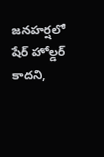జనహర్షలో షేర్ హోల్డర్ కాదని,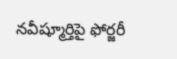నవీష్మూర్తిపై ఫోర్జరీ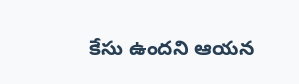కేసు ఉందని ఆయన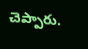చెప్పారు.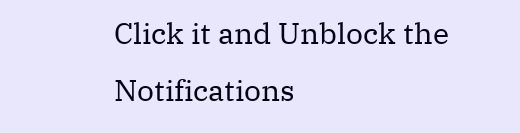Click it and Unblock the Notifications